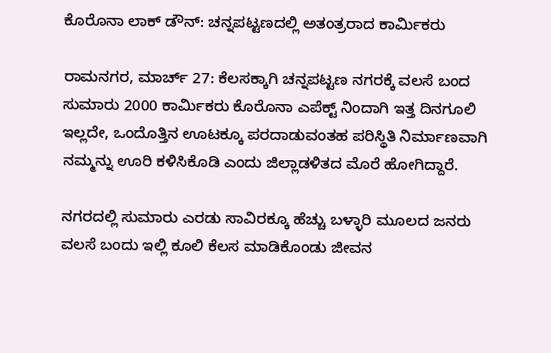ಕೊರೊನಾ ಲಾಕ್ ಡೌನ್: ಚನ್ನಪಟ್ಟಣದಲ್ಲಿ ಅತಂತ್ರರಾದ ಕಾರ್ಮಿಕರು

ರಾಮನಗರ, ಮಾರ್ಚ್ 27: ಕೆಲಸಕ್ಕಾಗಿ ಚನ್ನಪಟ್ಟಣ ನಗರಕ್ಕೆ ವಲಸೆ ಬಂದ ಸುಮಾರು 2000 ಕಾರ್ಮಿಕರು ಕೊರೊನಾ ಎಪೆಕ್ಟ್ ನಿಂದಾಗಿ ಇತ್ತ ದಿನಗೂಲಿ ಇಲ್ಲದೇ, ಒಂದೊತ್ತಿನ ಊಟಕ್ಕೂ ಪರದಾಡುವಂತಹ ಪರಿಸ್ಥಿತಿ ನಿರ್ಮಾಣವಾಗಿ ನಮ್ಮನ್ನು ಊರಿ ಕಳಿಸಿಕೊಡಿ ಎಂದು ಜಿಲ್ಲಾಡಳಿತದ ಮೊರೆ ಹೋಗಿದ್ದಾರೆ.

ನಗರದಲ್ಲಿ ಸುಮಾರು ಎರಡು ಸಾವಿರಕ್ಕೂ ಹೆಚ್ಚು ಬಳ್ಳಾರಿ ಮೂಲದ ಜನರು ವಲಸೆ ಬಂದು ಇಲ್ಲಿ ಕೂಲಿ ಕೆಲಸ ಮಾಡಿಕೊಂಡು ಜೀವನ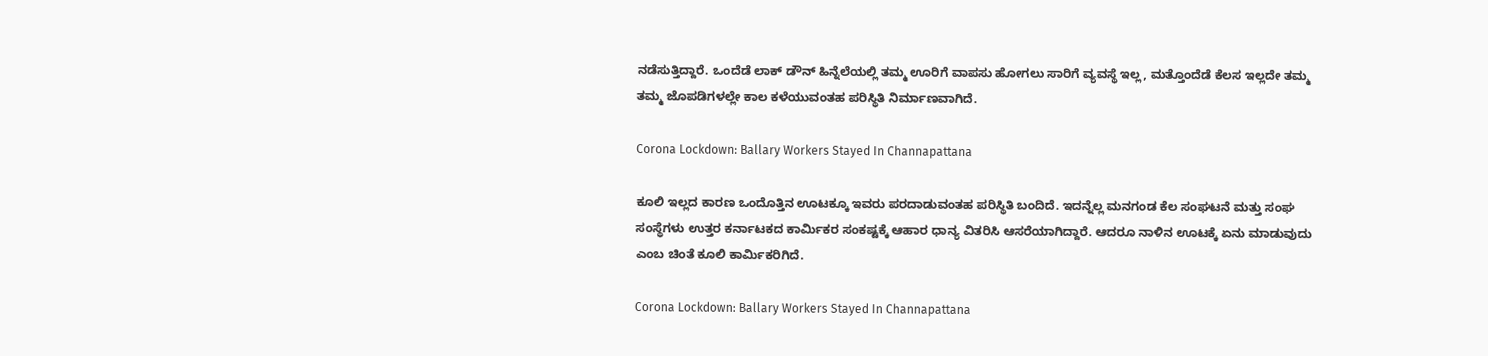ನಡೆಸುತ್ತಿದ್ದಾರೆ. ಒಂದೆಡೆ ಲಾಕ್ ಡೌನ್ ಹಿನ್ನೆಲೆಯಲ್ಲಿ ತಮ್ಮ ಊರಿಗೆ ವಾಪಸು ಹೋಗಲು ಸಾರಿಗೆ ವ್ಯವಸ್ಥೆ ಇಲ್ಲ, ಮತ್ತೊಂದೆಡೆ ಕೆಲಸ ಇಲ್ಲದೇ ತಮ್ಮ ತಮ್ಮ ಜೊಪಡಿಗಳಲ್ಲೇ ಕಾಲ ಕಳೆಯುವಂತಹ ಪರಿಸ್ಥಿತಿ ನಿರ್ಮಾಣವಾಗಿದೆ.

Corona Lockdown: Ballary Workers Stayed In Channapattana

ಕೂಲಿ ಇಲ್ಲದ ಕಾರಣ ಒಂದೊತ್ತಿನ ಊಟಕ್ಕೂ ಇವರು ಪರದಾಡುವಂತಹ ಪರಿಸ್ಥಿತಿ ಬಂದಿದೆ. ಇದನ್ನೆಲ್ಲ ಮನಗಂಡ ಕೆಲ ಸಂಘಟನೆ ಮತ್ತು ಸಂಘ ಸಂಸ್ಥೆಗಳು ಉತ್ತರ ಕರ್ನಾಟಕದ ಕಾರ್ಮಿಕರ ಸಂಕಷ್ಟಕ್ಕೆ ಆಹಾರ ಧಾನ್ಯ ವಿತರಿಸಿ ಆಸರೆಯಾಗಿದ್ದಾರೆ. ಆದರೂ ನಾಳಿನ ಊಟಕ್ಕೆ ಏನು ಮಾಡುವುದು ಎಂಬ ಚಿಂತೆ ಕೂಲಿ ಕಾರ್ಮಿಕರಿಗಿದೆ.

Corona Lockdown: Ballary Workers Stayed In Channapattana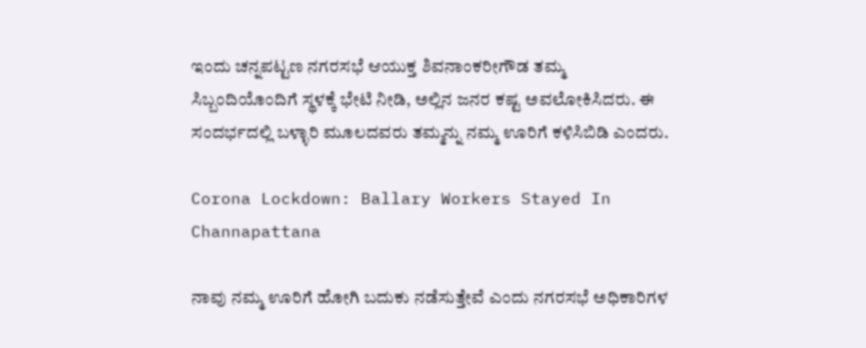ಇಂದು ಚನ್ನಪಟ್ಟಣ ನಗರಸಭೆ ಆಯುಕ್ತ ಶಿವನಾಂಕರೀಗೌಡ ತಮ್ಮ ಸಿಬ್ಬಂದಿಯೊಂದಿಗೆ ಸ್ಥಳಕ್ಕೆ ಭೇಟಿ ನೀಡಿ, ಅಲ್ಲಿನ ಜನರ ಕಷ್ಟ ಅವಲೋಕಿಸಿದರು. ಈ ಸಂದರ್ಭದಲ್ಲಿ ಬಳ್ಳಾರಿ ಮೂಲದವರು ತಮ್ಮನ್ನು ನಮ್ಮ ಊರಿಗೆ ಕಳಿಸಿಬಿಡಿ ಎಂದರು.

Corona Lockdown: Ballary Workers Stayed In Channapattana

ನಾವು ನಮ್ಮ ಊರಿಗೆ ಹೋಗಿ ಬದುಕು ನಡೆಸುತ್ತೇವೆ ಎಂದು ನಗರಸಭೆ ಅಧಿಕಾರಿಗಳ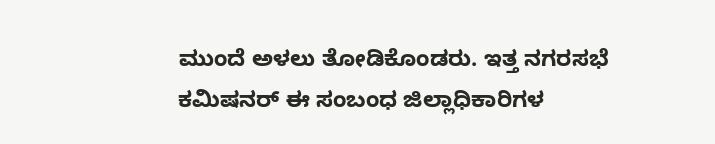ಮುಂದೆ ಅಳಲು ತೋಡಿಕೊಂಡರು. ಇತ್ತ ನಗರಸಭೆ ಕಮಿಷನರ್ ಈ ಸಂಬಂಧ ಜಿಲ್ಲಾಧಿಕಾರಿಗಳ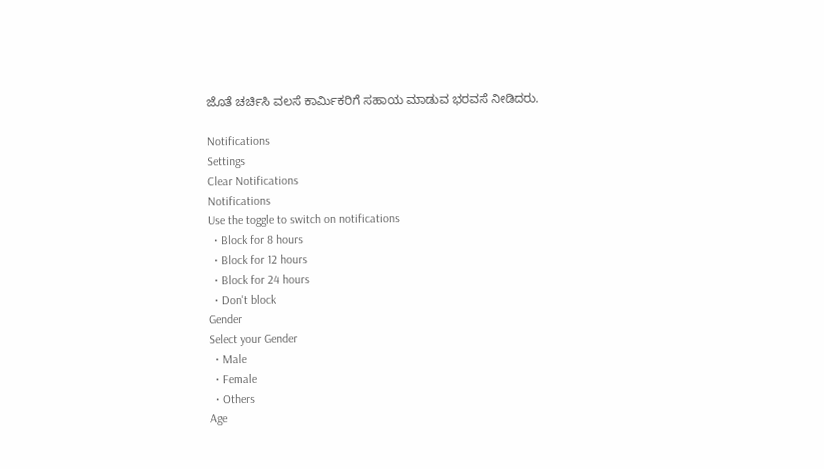ಜೊತೆ ಚರ್ಚಿಸಿ ವಲಸೆ ಕಾರ್ಮಿಕರಿಗೆ ಸಹಾಯ ಮಾಡುವ ಭರವಸೆ ನೀಡಿದರು.

Notifications
Settings
Clear Notifications
Notifications
Use the toggle to switch on notifications
  • Block for 8 hours
  • Block for 12 hours
  • Block for 24 hours
  • Don't block
Gender
Select your Gender
  • Male
  • Female
  • Others
Age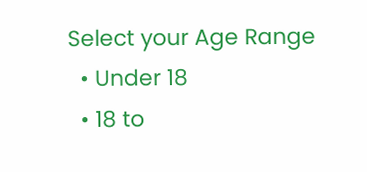Select your Age Range
  • Under 18
  • 18 to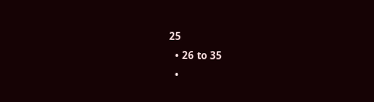25
  • 26 to 35
  •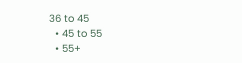36 to 45
  • 45 to 55
  • 55+